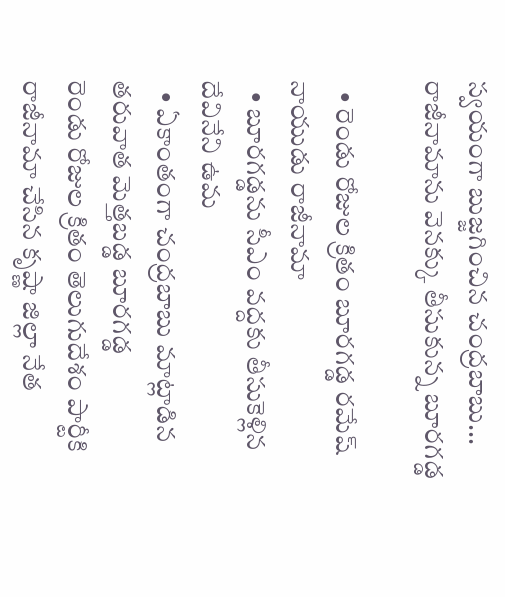స్వయంగా బుజ్జగించిన చంద్రబాబు... రాజీనామాను వెనక్కు తీసుకున్న బూరగడ్డ

  • రెండు రోజుల క్రితం బూరగడ్డ రమేష్ నాయుడు రాజీనామా
  • బూరగడ్డను సీఎం వద్దకు తీసుకెళ్లిన దేవినేని ఉమ
  • ఏకాంతంగా చంద్రబాబు మాట్లాడిన తరువాత మెత్తబడ్డ బూరగడ్డ
రెండు రోజుల క్రితం తెలుగుదేశం పార్టీకి రాజీనామా చేసిన కృష్ణా జిల్లా నేత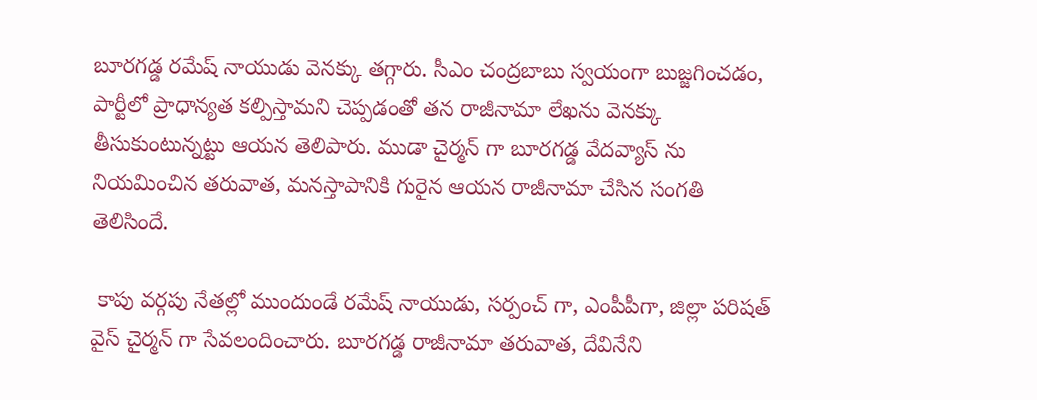బూరగడ్డ రమేష్ నాయుడు వెనక్కు తగ్గారు. సీఎం చంద్రబాబు స్వయంగా బుజ్జగించడం, పార్టీలో ప్రాధాన్యత కల్పిస్తామని చెప్పడంతో తన రాజీనామా లేఖను వెనక్కు తీసుకుంటున్నట్టు ఆయన తెలిపారు. ముడా చైర్మన్ గా బూరగడ్డ వేదవ్యాస్ ను నియమించిన తరువాత, మనస్తాపానికి గురైన ఆయన రాజీనామా చేసిన సంగతి తెలిసిందే.

 కాపు వర్గపు నేతల్లో ముందుండే రమేష్ నాయుడు, సర్పంచ్ గా, ఎంపీపీగా, జిల్లా పరిషత్ వైస్ చైర్మన్ గా సేవలందించారు. బూరగడ్డ రాజీనామా తరువాత, దేవినేని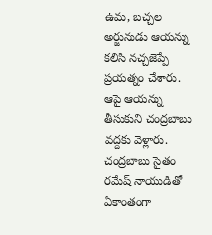ఉమ, బచ్చల అర్జునుడు ఆయన్ను కలిసి నచ్చజెప్పే ప్రయత్నం చేశారు. ఆపై ఆయన్ను తీసుకుని చంద్రబాబు వద్దకు వెళ్లారు. చంద్రబాబు సైతం రమేష్ నాయుడితో ఏకాంతంగా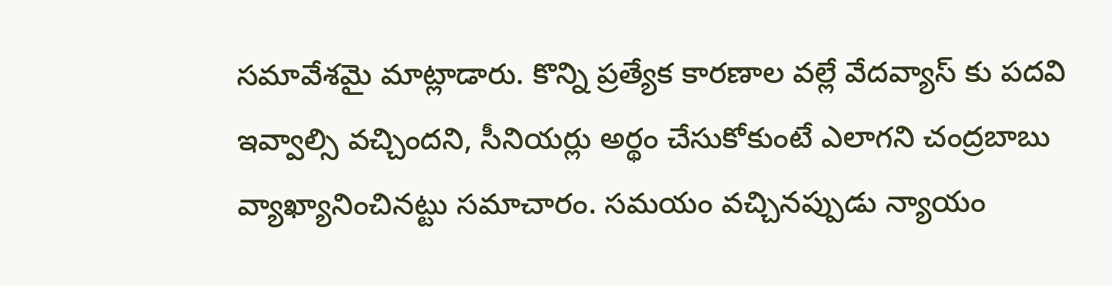సమావేశమై మాట్లాడారు. కొన్ని ప్రత్యేక కారణాల వల్లే వేదవ్యాస్ కు పదవి ఇవ్వాల్సి వచ్చిందని, సీనియర్లు అర్థం చేసుకోకుంటే ఎలాగని చంద్రబాబు వ్యాఖ్యానించినట్టు సమాచారం. సమయం వచ్చినప్పుడు న్యాయం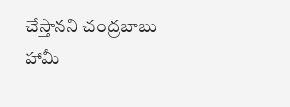చేస్తానని చంద్రబాబు హామీ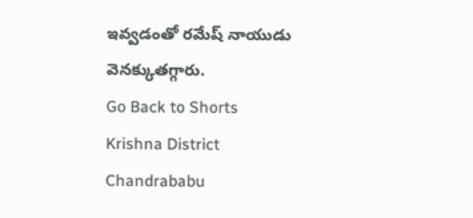ఇవ్వడంతో రమేష్ నాయుడు వెనక్కుతగ్గారు.
Go Back to Shorts
Krishna District
Chandrababu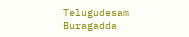Telugudesam
Buragadda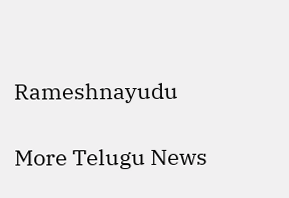Rameshnayudu

More Telugu News